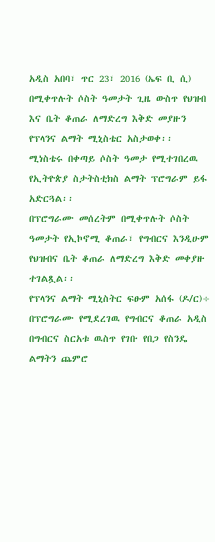አዲስ አበባ፣ ጥር 23፣ 2016 (ኤፍ ቢ ሲ) በሚቀጥሉት ሶስት ዓመታት ጊዜ ውስጥ የህዝብ እና ቤት ቆጠራ ለማድረግ እቅድ መያዙን የፕላንና ልማት ሚኒስቴር አስታወቀ፡፡
ሚነስቴሩ በቀጣይ ሶስት ዓመታ የሚተገበረዉ የኢትዮጵያ ስታትስቲክስ ልማት ፕሮግራም ይፋ አድርጓል፡፡
በፕሮግራሙ መሰረትም በሚቀጥሉት ሶስት ዓመታት የኢኮኖሚ ቆጠራ፣ የግብርና እንዲሁም የህዝብና ቤት ቆጠራ ለማድረግ እቅድ መቀያዙ ተገልጿል፡፡
የፕላንና ልማት ሚኒስትር ፍፁም አሰፋ (ዶ/ር)÷ በፕሮግራሙ የሚደረገዉ የግብርና ቆጠራ አዲስ በግብርና ስርአቱ ዉስጥ የገቡ የበጋ የስንዴ ልማትን ጨምሮ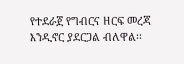የተደራጀ የግብርና ዘርፍ መረጃ እንዲኖር ያደርጋል ብለዋል፡፡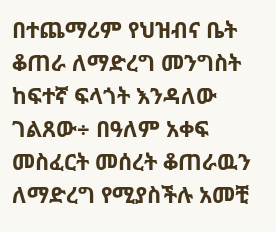በተጨማሪም የህዝብና ቤት ቆጠራ ለማድረግ መንግስት ከፍተኛ ፍላጎት እንዳለው ገልጸው÷ በዓለም አቀፍ መስፈርት መሰረት ቆጠራዉን ለማድረግ የሚያስችሉ አመቺ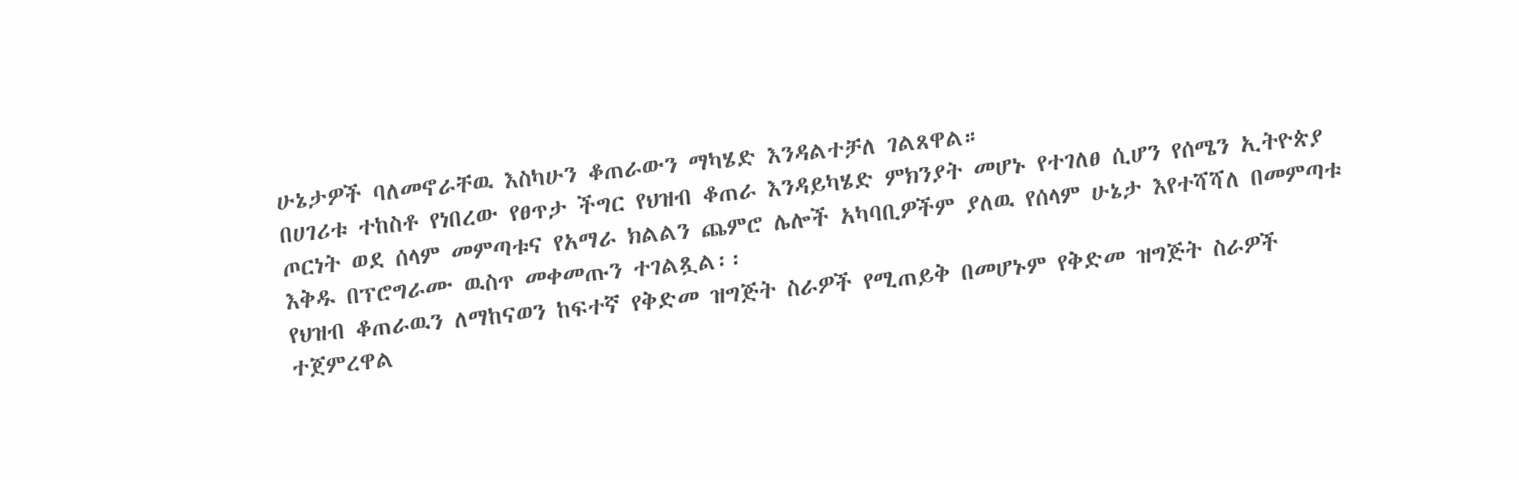ሁኔታዎች ባለመኖራቸዉ እስካሁን ቆጠራውን ማካሄድ እንዳልተቻለ ገልጸዋል።
በሀገሪቱ ተከስቶ የነበረው የፀጥታ ችግር የህዝብ ቆጠራ እንዳይካሄድ ምክንያት መሆኑ የተገለፀ ሲሆን የሰሜን ኢትዮጵያ ጦርነት ወደ ሰላም መምጣቱና የአማራ ክልልን ጨምሮ ሌሎች አካባቢዎችም ያለዉ የሰላም ሁኔታ እየተሻሻለ በመምጣቱ እቅዱ በፕሮግራሙ ዉስጥ መቀመጡን ተገልጿል፡፡
የህዝብ ቆጠራዉን ለማከናወን ከፍተኛ የቅድመ ዝግጅት ስራዎች የሚጠይቅ በመሆኑም የቅድመ ዝግጅት ስራዎች ተጀምረዋል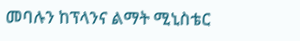መባሉን ከፕላንና ልማት ሚኒስቴር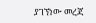ያገኘነው መረጃ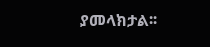ያመላክታል፡፡